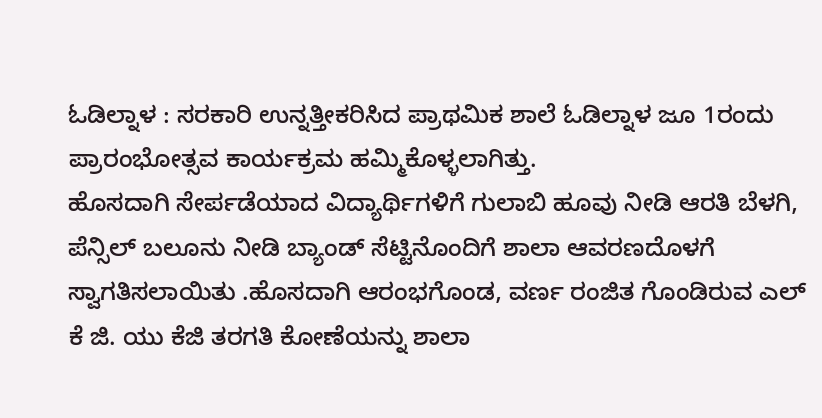ಓಡಿಲ್ನಾಳ : ಸರಕಾರಿ ಉನ್ನತ್ತೀಕರಿಸಿದ ಪ್ರಾಥಮಿಕ ಶಾಲೆ ಓಡಿಲ್ನಾಳ ಜೂ 1ರಂದು ಪ್ರಾರಂಭೋತ್ಸವ ಕಾರ್ಯಕ್ರಮ ಹಮ್ಮಿಕೊಳ್ಳಲಾಗಿತ್ತು.
ಹೊಸದಾಗಿ ಸೇರ್ಪಡೆಯಾದ ವಿದ್ಯಾರ್ಥಿಗಳಿಗೆ ಗುಲಾಬಿ ಹೂವು ನೀಡಿ ಆರತಿ ಬೆಳಗಿ, ಪೆನ್ಸಿಲ್ ಬಲೂನು ನೀಡಿ ಬ್ಯಾಂಡ್ ಸೆಟ್ಟಿನೊಂದಿಗೆ ಶಾಲಾ ಆವರಣದೊಳಗೆ ಸ್ವಾಗತಿಸಲಾಯಿತು .ಹೊಸದಾಗಿ ಆರಂಭಗೊಂಡ, ವರ್ಣ ರಂಜಿತ ಗೊಂಡಿರುವ ಎಲ್ ಕೆ ಜಿ. ಯು ಕೆಜಿ ತರಗತಿ ಕೋಣೆಯನ್ನು ಶಾಲಾ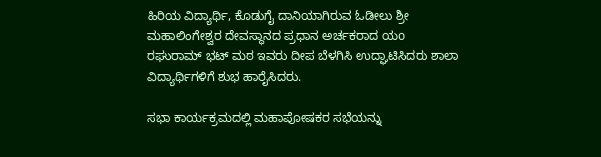ಹಿರಿಯ ವಿದ್ಯಾರ್ಥಿ, ಕೊಡುಗೈ ದಾನಿಯಾಗಿರುವ ಓಡೀಲು ಶ್ರೀ ಮಹಾಲಿಂಗೇಶ್ವರ ದೇವಸ್ಥಾನದ ಪ್ರಧಾನ ಅರ್ಚಕರಾದ ಯo ರಘುರಾಮ್ ಭಟ್ ಮಠ ಇವರು ದೀಪ ಬೆಳಗಿಸಿ ಉದ್ಘಾಟಿಸಿದರು ಶಾಲಾ ವಿದ್ಯಾರ್ಥಿಗಳಿಗೆ ಶುಭ ಹಾರೈಸಿದರು.

ಸಭಾ ಕಾರ್ಯಕ್ರಮದಲ್ಲಿ ಮಹಾಪೋಷಕರ ಸಭೆಯನ್ನು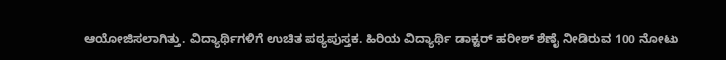ಆಯೋಜಿಸಲಾಗಿತ್ತು. ವಿದ್ಯಾರ್ಥಿಗಳಿಗೆ ಉಚಿತ ಪಠ್ಯಪುಸ್ತಕ. ಹಿರಿಯ ವಿದ್ಯಾರ್ಥಿ ಡಾಕ್ಟರ್ ಹರೀಶ್ ಶೆಣೈ ನೀಡಿರುವ 100 ನೋಟು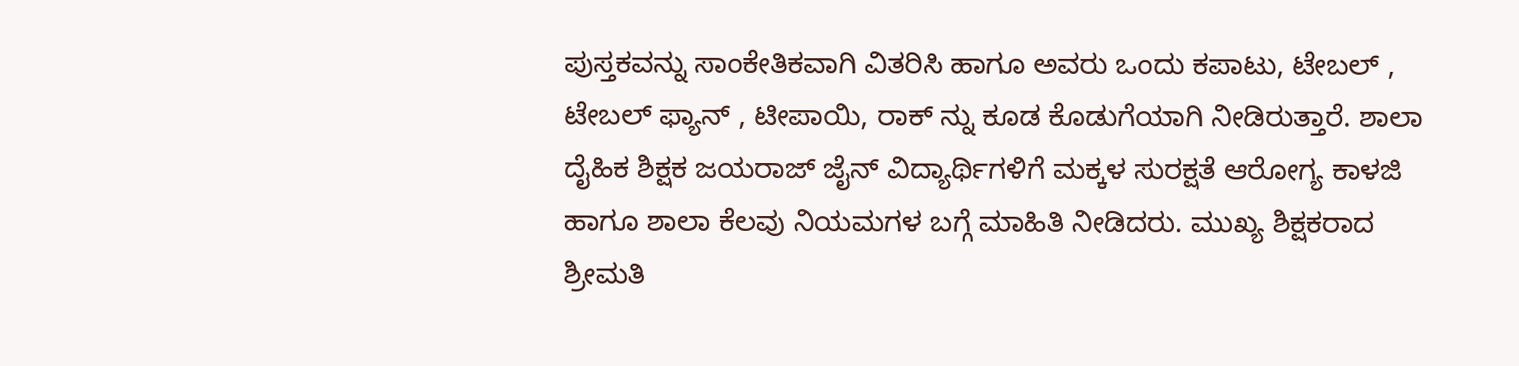ಪುಸ್ತಕವನ್ನು ಸಾಂಕೇತಿಕವಾಗಿ ವಿತರಿಸಿ ಹಾಗೂ ಅವರು ಒಂದು ಕಪಾಟು, ಟೇಬಲ್ , ಟೇಬಲ್ ಫ್ಯಾನ್ , ಟೀಪಾಯಿ, ರಾಕ್ ನ್ನು ಕೂಡ ಕೊಡುಗೆಯಾಗಿ ನೀಡಿರುತ್ತಾರೆ. ಶಾಲಾ ದೈಹಿಕ ಶಿಕ್ಷಕ ಜಯರಾಜ್ ಜೈನ್ ವಿದ್ಯಾರ್ಥಿಗಳಿಗೆ ಮಕ್ಕಳ ಸುರಕ್ಷತೆ ಆರೋಗ್ಯ ಕಾಳಜಿ ಹಾಗೂ ಶಾಲಾ ಕೆಲವು ನಿಯಮಗಳ ಬಗ್ಗೆ ಮಾಹಿತಿ ನೀಡಿದರು. ಮುಖ್ಯ ಶಿಕ್ಷಕರಾದ ಶ್ರೀಮತಿ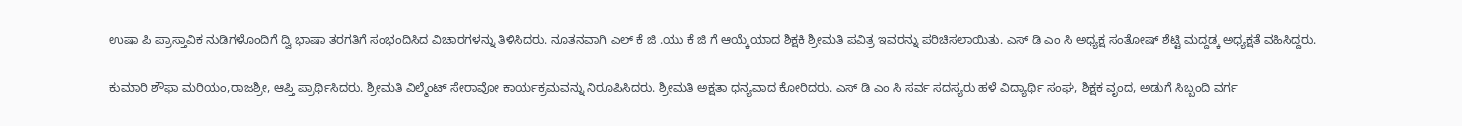ಉಷಾ ಪಿ ಪ್ರಾಸ್ತಾವಿಕ ನುಡಿಗಳೊಂದಿಗೆ ದ್ವಿ ಭಾಷಾ ತರಗತಿಗೆ ಸಂಭಂದಿಸಿದ ವಿಚಾರಗಳನ್ನು ತಿಳಿಸಿದರು. ನೂತನವಾಗಿ ಎಲ್ ಕೆ ಜಿ .ಯು ಕೆ ಜಿ ಗೆ ಆಯ್ಕೆಯಾದ ಶಿಕ್ಷಕಿ ಶ್ರೀಮತಿ ಪವಿತ್ರ ಇವರನ್ನು ಪರಿಚಿಸಲಾಯಿತು. ಎಸ್ ಡಿ ಎಂ ಸಿ ಅಧ್ಯಕ್ಷ ಸಂತೋಷ್ ಶೆಟ್ಟಿ ಮದ್ದಡ್ಕ ಅಧ್ಯಕ್ಷತೆ ವಹಿಸಿದ್ದರು.

ಕುಮಾರಿ ಶೌಫಾ ಮರಿಯಂ,ರಾಜಶ್ರೀ, ಆಪ್ತಿ ಪ್ರಾರ್ಥಿಸಿದರು. ಶ್ರೀಮತಿ ವಿಲ್ಮೆಂಟ್ ಸೇರಾವೋ ಕಾರ್ಯಕ್ರಮವನ್ನು ನಿರೂಪಿಸಿದರು. ಶ್ರೀಮತಿ ಅಕ್ಷತಾ ಧನ್ಯವಾದ ಕೋರಿದರು. ಎಸ್ ಡಿ ಎಂ ಸಿ ಸರ್ವ ಸದಸ್ಯರು ಹಳೆ ವಿದ್ಯಾರ್ಥಿ ಸಂಘ, ಶಿಕ್ಷಕ ವೃಂದ, ಅಡುಗೆ ಸಿಬ್ಬಂದಿ ವರ್ಗ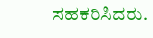ಸಹಕರಿಸಿದರು.